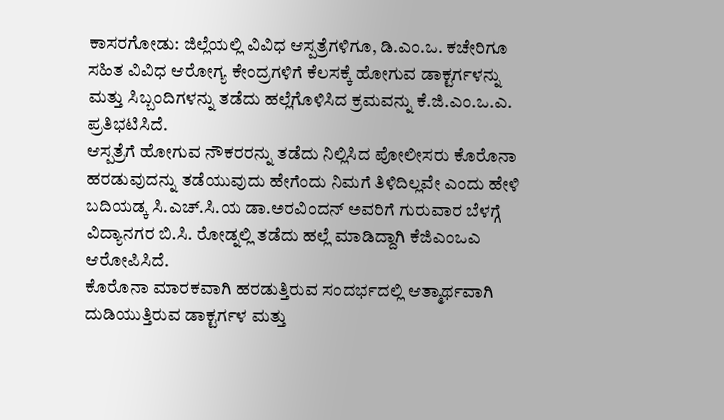ಕಾಸರಗೋಡು: ಜಿಲ್ಲೆಯಲ್ಲಿ ವಿವಿಧ ಆಸ್ಪತ್ರೆಗಳಿಗೂ, ಡಿ.ಎಂ.ಒ. ಕಚೇರಿಗೂ ಸಹಿತ ವಿವಿಧ ಆರೋಗ್ಯ ಕೇಂದ್ರಗಳಿಗೆ ಕೆಲಸಕ್ಕೆ ಹೋಗುವ ಡಾಕ್ಟರ್ಗಳನ್ನು ಮತ್ತು ಸಿಬ್ಬಂದಿಗಳನ್ನು ತಡೆದು ಹಲ್ಲೆಗೊಳಿಸಿದ ಕ್ರಮವನ್ನು ಕೆ.ಜಿ.ಎಂ.ಒ.ಎ. ಪ್ರತಿಭಟಿಸಿದೆ.
ಆಸ್ಪತ್ರೆಗೆ ಹೋಗುವ ನೌಕರರನ್ನು ತಡೆದು ನಿಲ್ಲಿಸಿದ ಪೋಲೀಸರು ಕೊರೊನಾ ಹರಡುವುದನ್ನು ತಡೆಯುವುದು ಹೇಗೆಂದು ನಿಮಗೆ ತಿಳಿದಿಲ್ಲವೇ ಎಂದು ಹೇಳಿ ಬದಿಯಡ್ಕ ಸಿ.ಎಚ್.ಸಿ.ಯ ಡಾ.ಅರವಿಂದನ್ ಅವರಿಗೆ ಗುರುವಾರ ಬೆಳಗ್ಗೆ ವಿದ್ಯಾನಗರ ಬಿ.ಸಿ. ರೋಡ್ನಲ್ಲಿ ತಡೆದು ಹಲ್ಲೆ ಮಾಡಿದ್ದಾಗಿ ಕೆಜಿಎಂಒಎ ಆರೋಪಿಸಿದೆ.
ಕೊರೊನಾ ಮಾರಕವಾಗಿ ಹರಡುತ್ತಿರುವ ಸಂದರ್ಭದಲ್ಲಿ ಆತ್ಮಾರ್ಥವಾಗಿ ದುಡಿಯುತ್ತಿರುವ ಡಾಕ್ಟರ್ಗಳ ಮತ್ತು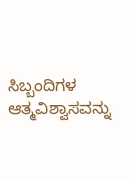ಸಿಬ್ಬಂದಿಗಳ ಆತ್ಮವಿಶ್ವಾಸವನ್ನು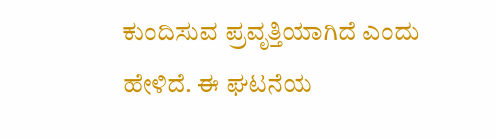ಕುಂದಿಸುವ ಪ್ರವೃತ್ತಿಯಾಗಿದೆ ಎಂದು ಹೇಳಿದೆ. ಈ ಘಟನೆಯ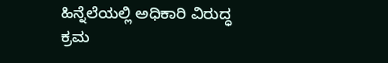ಹಿನ್ನೆಲೆಯಲ್ಲಿ ಅಧಿಕಾರಿ ವಿರುದ್ಧ ಕ್ರಮ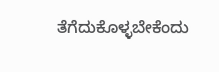ತೆಗೆದುಕೊಳ್ಳಬೇಕೆಂದು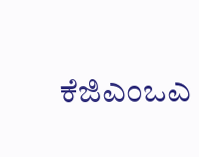ಕೆಜಿಎಂಒಎ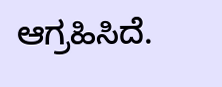ಆಗ್ರಹಿಸಿದೆ.